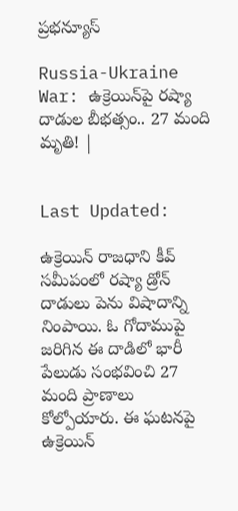ప్రభన్యూస్

Russia-Ukraine War: ఉక్రెయిన్‌పై రష్యా దాడుల బీభత్సం.. 27 మంది మృతి! |


Last Updated:

ఉక్రెయిన్ రాజధాని కీవ్‌ సమీపంలో రష్యా డ్రోన్ దాడులు పెను విషాదాన్ని నింపాయి. ఓ గోదాముపై జరిగిన ఈ దాడిలో భారీ పేలుడు సంభవించి 27 మంది ప్రాణాలు కోల్పోయారు. ఈ ఘటనపై ఉక్రెయిన్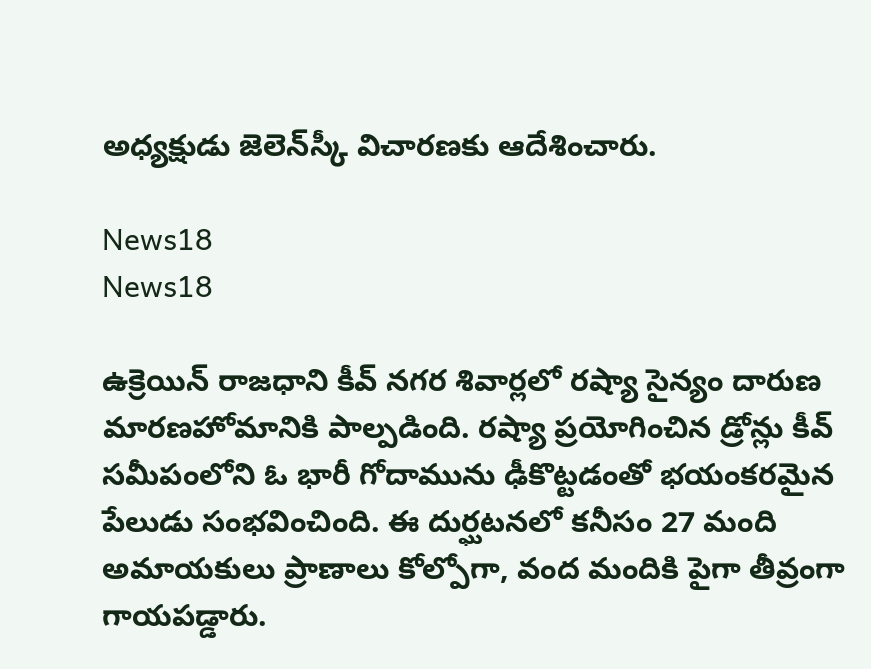అధ్యక్షుడు జెలెన్‌స్కీ విచారణకు ఆదేశించారు.

News18
News18

ఉక్రెయిన్ రాజధాని కీవ్‌ నగర శివార్లలో రష్యా సైన్యం దారుణ మారణహోమానికి పాల్పడింది. రష్యా ప్రయోగించిన డ్రోన్లు కీవ్ సమీపంలోని ఓ భారీ గోదామును ఢీకొట్టడంతో భయంకరమైన పేలుడు సంభవించింది. ఈ దుర్ఘటనలో కనీసం 27 మంది అమాయకులు ప్రాణాలు కోల్పోగా, వంద మందికి పైగా తీవ్రంగా గాయపడ్డారు.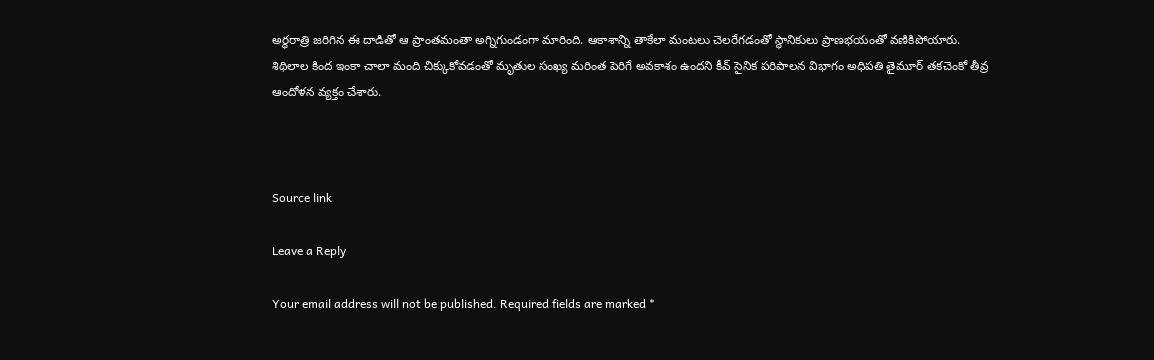అర్ధరాత్రి జరిగిన ఈ దాడితో ఆ ప్రాంతమంతా అగ్నిగుండంగా మారింది. ఆకాశాన్ని తాకేలా మంటలు చెలరేగడంతో స్థానికులు ప్రాణభయంతో వణికిపోయారు. శిథిలాల కింద ఇంకా చాలా మంది చిక్కుకోవడంతో మృతుల సంఖ్య మరింత పెరిగే అవకాశం ఉందని కీవ్ సైనిక పరిపాలన విభాగం అధిపతి తైమూర్ తకచెంకో తీవ్ర ఆందోళన వ్యక్తం చేశారు.



Source link

Leave a Reply

Your email address will not be published. Required fields are marked *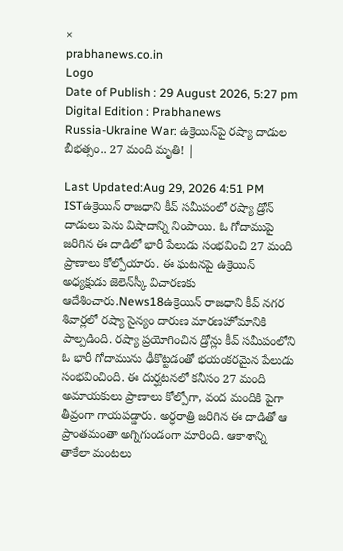×
prabhanews.co.in
Logo
Date of Publish : 29 August 2026, 5:27 pm Digital Edition : Prabhanews
Russia-Ukraine War: ఉక్రెయిన్‌పై రష్యా దాడుల బీభత్సం.. 27 మంది మృతి! |

Last Updated:Aug 29, 2026 4:51 PM ISTఉక్రెయిన్ రాజధాని కీవ్‌ సమీపంలో రష్యా డ్రోన్ దాడులు పెను విషాదాన్ని నింపాయి. ఓ గోదాముపై జరిగిన ఈ దాడిలో భారీ పేలుడు సంభవించి 27 మంది ప్రాణాలు కోల్పోయారు. ఈ ఘటనపై ఉక్రెయిన్ అధ్యక్షుడు జెలెన్‌స్కీ విచారణకు ఆదేశించారు.News18ఉక్రెయిన్ రాజధాని కీవ్‌ నగర శివార్లలో రష్యా సైన్యం దారుణ మారణహోమానికి పాల్పడింది. రష్యా ప్రయోగించిన డ్రోన్లు కీవ్ సమీపంలోని ఓ భారీ గోదామును ఢీకొట్టడంతో భయంకరమైన పేలుడు సంభవించింది. ఈ దుర్ఘటనలో కనీసం 27 మంది అమాయకులు ప్రాణాలు కోల్పోగా, వంద మందికి పైగా తీవ్రంగా గాయపడ్డారు. అర్ధరాత్రి జరిగిన ఈ దాడితో ఆ ప్రాంతమంతా అగ్నిగుండంగా మారింది. ఆకాశాన్ని తాకేలా మంటలు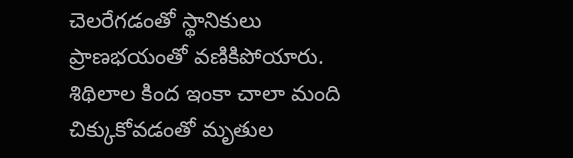చెలరేగడంతో స్థానికులు ప్రాణభయంతో వణికిపోయారు. శిథిలాల కింద ఇంకా చాలా మంది చిక్కుకోవడంతో మృతుల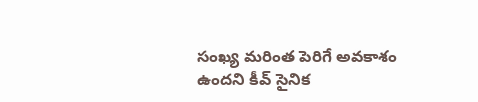సంఖ్య మరింత పెరిగే అవకాశం ఉందని కీవ్ సైనిక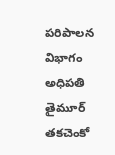పరిపాలన విభాగం అధిపతి తైమూర్ తకచెంకో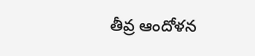తీవ్ర ఆందోళన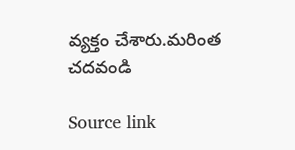వ్యక్తం చేశారు.మరింత చదవండి

Source link